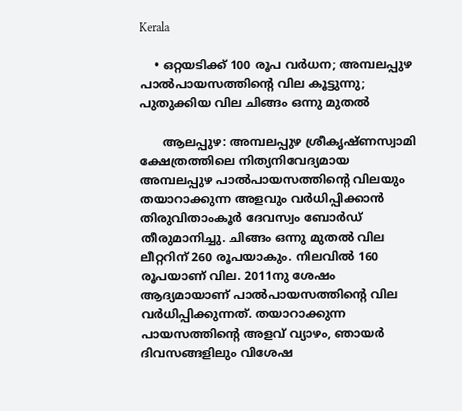Kerala

    • ഒറ്റയടിക്ക് 100 രൂപ വര്‍ധന; അമ്പലപ്പുഴ പാല്‍പായസത്തിന്റെ വില കൂട്ടുന്നു; പുതുക്കിയ വില ചിങ്ങം ഒന്നു മുതല്‍

      ആലപ്പുഴ: അമ്പലപ്പുഴ ശ്രീകൃഷ്ണസ്വാമി ക്ഷേത്രത്തിലെ നിത്യനിവേദ്യമായ അമ്പലപ്പുഴ പാല്‍പായസത്തിന്റെ വിലയും തയാറാക്കുന്ന അളവും വര്‍ധിപ്പിക്കാന്‍ തിരുവിതാംകൂര്‍ ദേവസ്വം ബോര്‍ഡ് തീരുമാനിച്ചു. ചിങ്ങം ഒന്നു മുതല്‍ വില ലീറ്ററിന് 260 രൂപയാകും. നിലവില്‍ 160 രൂപയാണ് വില. 2011നു ശേഷം ആദ്യമായാണ് പാല്‍പായസത്തിന്റെ വില വര്‍ധിപ്പിക്കുന്നത്. തയാറാക്കുന്ന പായസത്തിന്റെ അളവ് വ്യാഴം, ഞായര്‍ ദിവസങ്ങളിലും വിശേഷ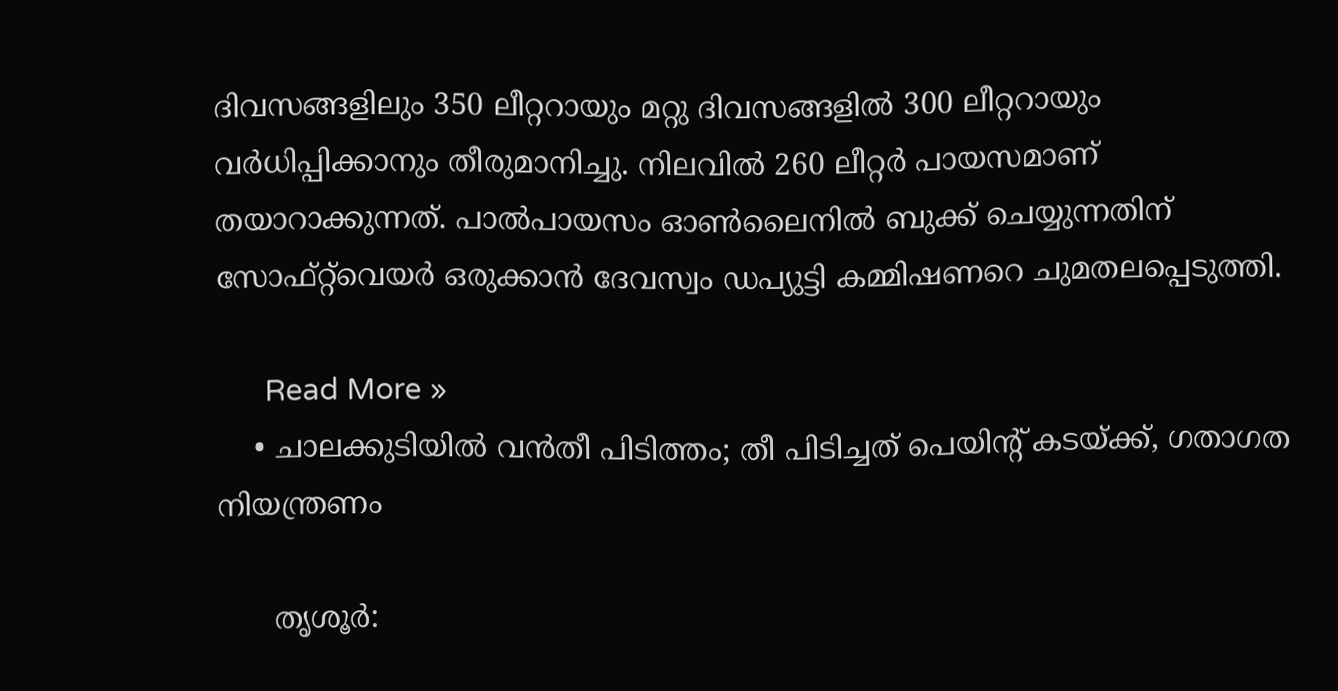ദിവസങ്ങളിലും 350 ലീറ്ററായും മറ്റു ദിവസങ്ങളില്‍ 300 ലീറ്ററായും വര്‍ധിപ്പിക്കാനും തീരുമാനിച്ചു. നിലവില്‍ 260 ലീറ്റര്‍ പായസമാണ് തയാറാക്കുന്നത്. പാല്‍പായസം ഓണ്‍ലൈനില്‍ ബുക്ക് ചെയ്യുന്നതിന് സോഫ്റ്റ്‌വെയര്‍ ഒരുക്കാന്‍ ദേവസ്വം ഡപ്യുട്ടി കമ്മിഷണറെ ചുമതലപ്പെടുത്തി.

      Read More »
    • ചാലക്കുടിയില്‍ വന്‍തീ പിടിത്തം; തീ പിടിച്ചത് പെയിന്റ് കടയ്ക്ക്, ഗതാഗത നിയന്ത്രണം

      തൃശൂര്‍: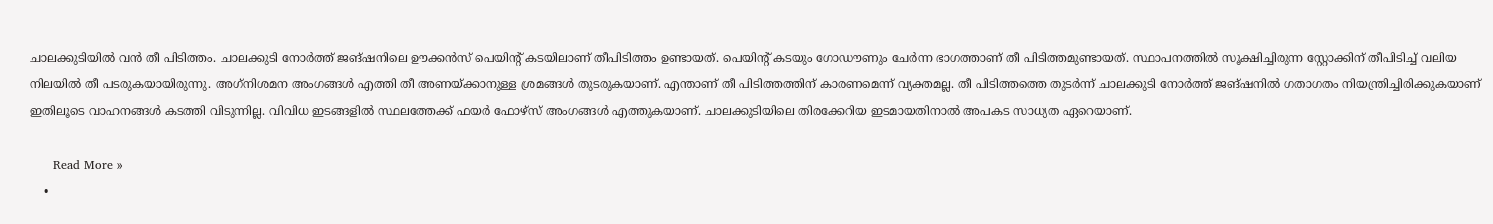ചാലക്കുടിയില്‍ വന്‍ തീ പിടിത്തം. ചാലക്കുടി നോര്‍ത്ത് ജങ്ഷനിലെ ഊക്കന്‍സ് പെയിന്റ് കടയിലാണ് തീപിടിത്തം ഉണ്ടായത്. പെയിന്റ് കടയും ഗോഡൗണും ചേര്‍ന്ന ഭാഗത്താണ് തീ പിടിത്തമുണ്ടായത്. സ്ഥാപനത്തില്‍ സൂക്ഷിച്ചിരുന്ന സ്റ്റോക്കിന് തീപിടിച്ച് വലിയ നിലയില്‍ തീ പടരുകയായിരുന്നു. അഗ്‌നിശമന അംഗങ്ങള്‍ എത്തി തീ അണയ്ക്കാനുള്ള ശ്രമങ്ങള്‍ തുടരുകയാണ്. എന്താണ് തീ പിടിത്തത്തിന് കാരണമെന്ന് വ്യക്തമല്ല. തീ പിടിത്തത്തെ തുടര്‍ന്ന് ചാലക്കുടി നോര്‍ത്ത് ജങ്ഷനില്‍ ഗതാഗതം നിയന്ത്രിച്ചിരിക്കുകയാണ് ഇതിലൂടെ വാഹനങ്ങള്‍ കടത്തി വിടുന്നില്ല. വിവിധ ഇടങ്ങളില്‍ സ്ഥലത്തേക്ക് ഫയര്‍ ഫോഴ്സ് അംഗങ്ങള്‍ എത്തുകയാണ്. ചാലക്കുടിയിലെ തിരക്കേറിയ ഇടമായതിനാല്‍ അപകട സാധ്യത ഏറെയാണ്.

      Read More »
    •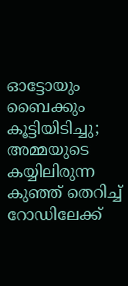ഓട്ടോയും ബൈക്കും കൂട്ടിയിടിച്ചു; അമ്മയുടെ കയ്യിലിരുന്ന കുഞ്ഞ് തെറിച്ച് റോഡിലേക്ക്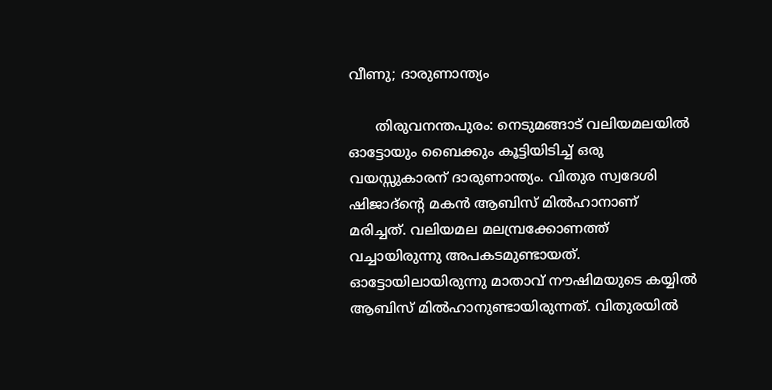വീണു; ദാരുണാന്ത്യം

      തിരുവനന്തപുരം: നെടുമങ്ങാട് വലിയമലയിൽ ഓട്ടോയും ബൈക്കും കൂട്ടിയിടിച്ച് ഒരു വയസ്സുകാരന് ദാരുണാന്ത്യം. വിതുര സ്വദേശി ഷിജാദ്‌ന്റെ മകൻ ആബിസ് മിൽഹാനാണ് മരിച്ചത്. വലിയമല മലമ്പ്രക്കോണത്ത് വച്ചായിരുന്നു അപകടമുണ്ടായത്. ഓട്ടോയിലായിരുന്നു മാതാവ് നൗഷിമയുടെ കയ്യില്‍ ആബിസ് മിൽഹാനുണ്ടായിരുന്നത്. വിതുരയിൽ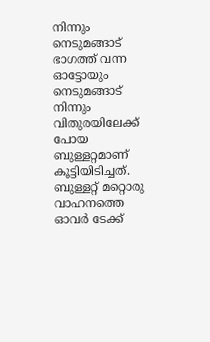നിന്നും നെടുമങ്ങാട് ഭാഗത്ത് വന്ന ഓട്ടോയും നെടുമങ്ങാട് നിന്നും വിതുരയിലേക്ക് പോയ ബുള്ളറ്റമാണ് കൂട്ടിയിടിച്ചത്. ബുള്ളറ്റ് മറ്റൊരു വാഹനത്തെ ഓവർ ടേക്ക്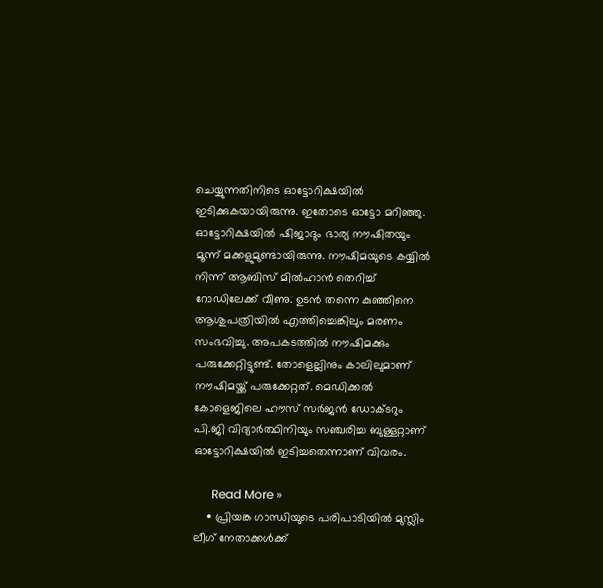ചെയ്യുന്നതിനിടെ ഓട്ടോറിക്ഷയിൽ ഇടിക്കുകയായിരുന്നു. ഇതോടെ ഓട്ടോ മറിഞ്ഞു. ഓട്ടോറിക്ഷയിൽ ഷിജാദും ഭാര്യ നൗഷിതയും മൂന്ന് മക്കളുമുണ്ടായിരുന്നു. നൗഷിമയുടെ കയ്യില്‍ നിന്ന് ആബിസ് മിൽഹാന്‍ തെറിച്ച് റോഡിലേക്ക് വീണു. ഉടൻ തന്നെ കുഞ്ഞിനെ ആശുപത്രിയിൽ എത്തിച്ചെങ്കിലും മരണം സംഭവിച്ചു. അപകടത്തില്‍ നൗഷിമക്കും പരുക്കേറ്റിട്ടുണ്ട്. തോളെല്ലിനും കാലിലുമാണ് നൗഷിമയ്ക്ക് പരുക്കേറ്റത്. മെഡിക്കൽ കോളെജിലെ ഹൗസ് സർജൻ ഡോക്ടറും പി.ജി വിദ്യാർത്ഥിനിയും സഞ്ചരിച്ച ബുള്ളറ്റാണ് ഓട്ടോറിക്ഷയില്‍ ഇടിച്ചതെന്നാണ് വിവരം.

      Read More »
    • പ്രിയങ്ക ഗാന്ധിയുടെ പരിപാടിയില്‍ മുസ്ലിം ലീഗ് നേതാക്കള്‍ക്ക്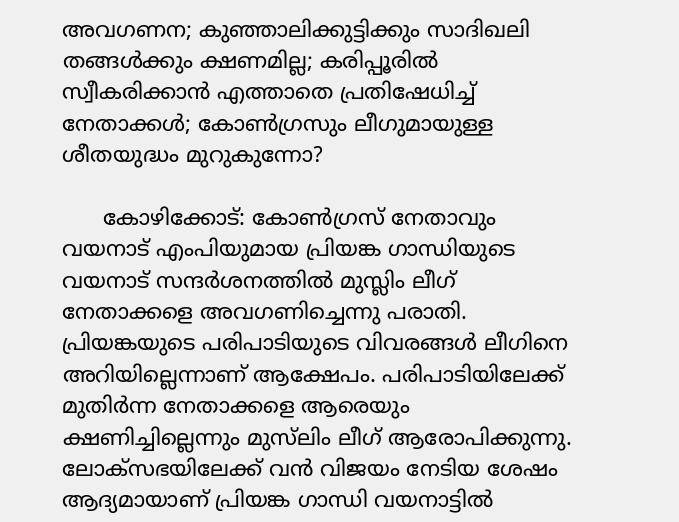അവഗണന; കുഞ്ഞാലിക്കുട്ടിക്കും സാദിഖലി തങ്ങള്‍ക്കും ക്ഷണമില്ല; കരിപ്പൂരില്‍ സ്വീകരിക്കാന്‍ എത്താതെ പ്രതിഷേധിച്ച് നേതാക്കള്‍; കോണ്‍ഗ്രസും ലീഗുമായുള്ള ശീതയുദ്ധം മുറുകുന്നോ?

      കോഴിക്കോട്: കോണ്‍ഗ്രസ് നേതാവും വയനാട് എംപിയുമായ പ്രിയങ്ക ഗാന്ധിയുടെ വയനാട് സന്ദര്‍ശനത്തില്‍ മുസ്ലിം ലീഗ് നേതാക്കളെ അവഗണിച്ചെന്നു പരാതി. പ്രിയങ്കയുടെ പരിപാടിയുടെ വിവരങ്ങള്‍ ലീഗിനെ അറിയില്ലെന്നാണ് ആക്ഷേപം. പരിപാടിയിലേക്ക് മുതിര്‍ന്ന നേതാക്കളെ ആരെയും ക്ഷണിച്ചില്ലെന്നും മുസ്‌ലിം ലീഗ് ആരോപിക്കുന്നു. ലോക്സഭയിലേക്ക് വന്‍ വിജയം നേടിയ ശേഷം ആദ്യമായാണ് പ്രിയങ്ക ഗാന്ധി വയനാട്ടില്‍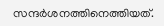സന്ദര്‍ശനത്തിനെത്തിയത്.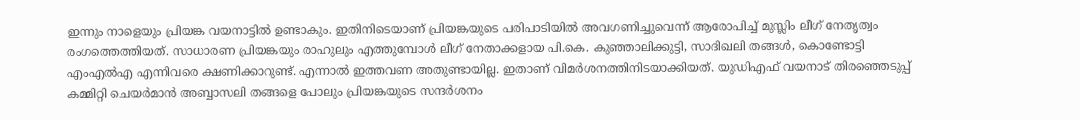ഇന്നും നാളെയും പ്രിയങ്ക വയനാട്ടില്‍ ഉണ്ടാകും. ഇതിനിടെയാണ് പ്രിയങ്കയുടെ പരിപാടിയില്‍ അവഗണിച്ചുവെന്ന് ആരോപിച്ച് മുസ്ലിം ലീഗ് നേതൃത്വം രംഗത്തെത്തിയത്. സാധാരണ പ്രിയങ്കയും രാഹുലും എത്തുമ്പോള്‍ ലീഗ് നേതാക്കളായ പി.കെ. കുഞ്ഞാലിക്കുട്ടി, സാദിഖലി തങ്ങള്‍, കൊണ്ടോട്ടി എംഎല്‍എ എന്നിവരെ ക്ഷണിക്കാറുണ്ട്. എന്നാല്‍ ഇത്തവണ അതുണ്ടായില്ല. ഇതാണ് വിമര്‍ശനത്തിനിടയാക്കിയത്. യുഡിഎഫ് വയനാട് തിരഞ്ഞെടുപ്പ് കമ്മിറ്റി ചെയര്‍മാന്‍ അബ്ബാസലി തങ്ങളെ പോലും പ്രിയങ്കയുടെ സന്ദര്‍ശനം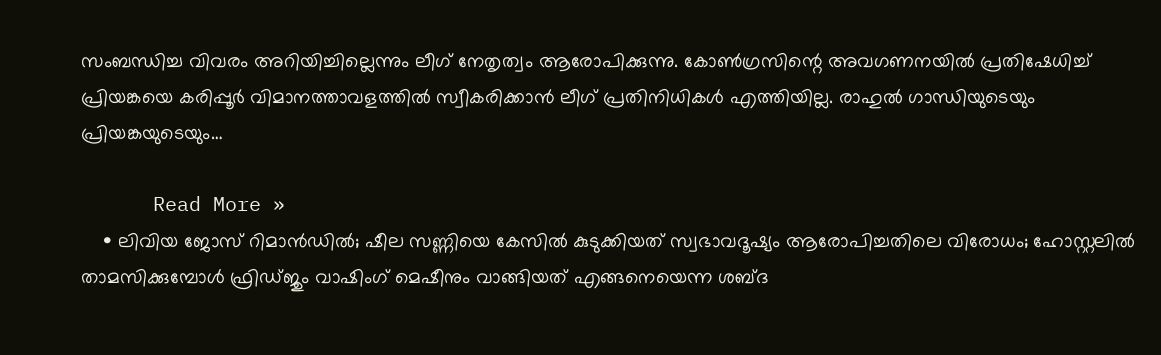സംബന്ധിച്ച വിവരം അറിയിച്ചില്ലെന്നും ലീഗ് നേതൃത്വം ആരോപിക്കുന്നു. കോണ്‍ഗ്രസിന്റെ അവഗണനയില്‍ പ്രതിഷേധിച്ച് പ്രിയങ്കയെ കരിപ്പൂര്‍ വിമാനത്താവളത്തില്‍ സ്വീകരിക്കാന്‍ ലീഗ് പ്രതിനിധികള്‍ എത്തിയില്ല. രാഹുല്‍ ഗാന്ധിയുടെയും പ്രിയങ്കയുടെയും…

      Read More »
    • ലിവിയ ജോസ് റിമാന്‍ഡില്‍; ഷീല സണ്ണിയെ കേസില്‍ കുടുക്കിയത് സ്വഭാവദൂഷ്യം ആരോപിച്ചതിലെ വിരോധം; ഹോസ്റ്റലില്‍ താമസിക്കുമ്പോള്‍ ഫ്രിഡ്ജും വാഷിംഗ് മെഷീനും വാങ്ങിയത് എങ്ങനെയെന്ന ശബ്ദ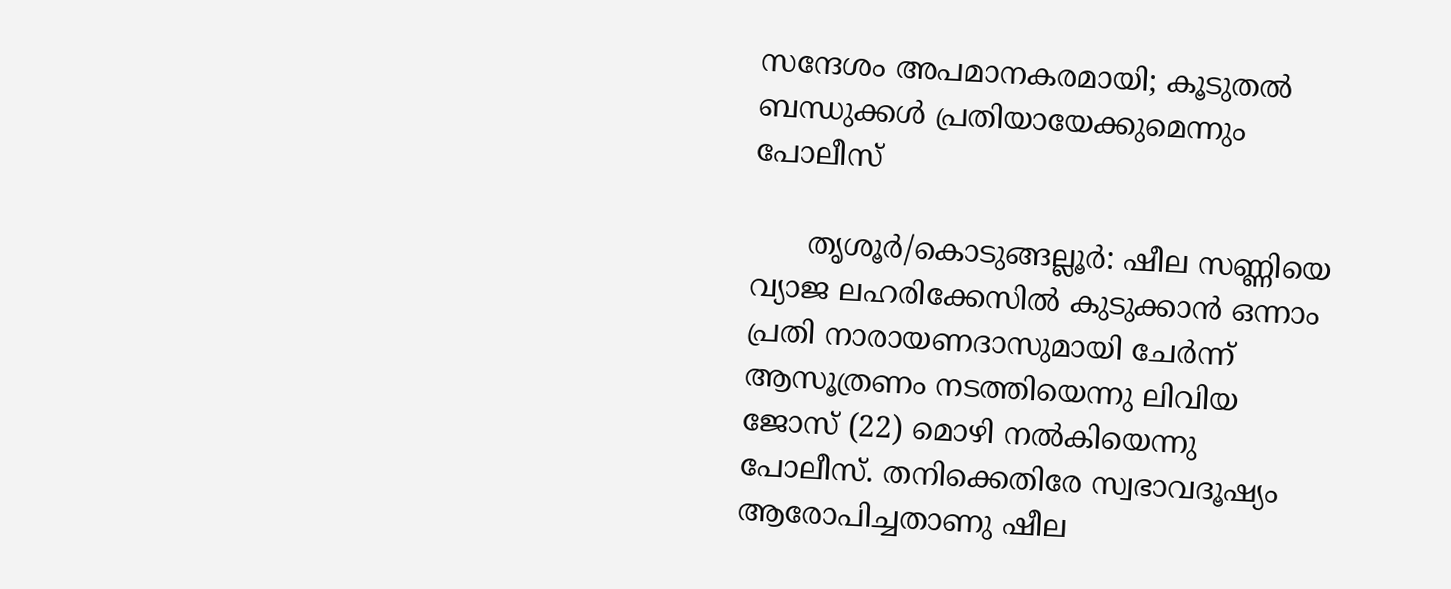സന്ദേശം അപമാനകരമായി; കൂടുതല്‍ ബന്ധുക്കള്‍ പ്രതിയായേക്കുമെന്നും പോലീസ്

      തൃശൂര്‍/കൊടുങ്ങല്ലൂര്‍: ഷീല സണ്ണിയെ വ്യാജ ലഹരിക്കേസില്‍ കുടുക്കാന്‍ ഒന്നാം പ്രതി നാരായണദാസുമായി ചേര്‍ന്ന് ആസൂത്രണം നടത്തിയെന്നു ലിവിയ ജോസ് (22) മൊഴി നല്‍കിയെന്നു പോലീസ്. തനിക്കെതിരേ സ്വഭാവദൂഷ്യം ആരോപിച്ചതാണു ഷീല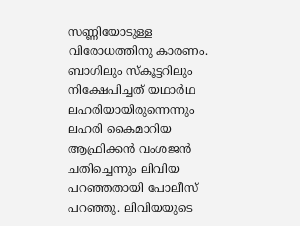സണ്ണിയോടുള്ള വിരോധത്തിനു കാരണം. ബാഗിലും സ്‌കൂട്ടറിലും നിക്ഷേപിച്ചത് യഥാര്‍ഥ ലഹരിയായിരുന്നെന്നും ലഹരി കൈമാറിയ ആഫ്രിക്കന്‍ വംശജന്‍ ചതിച്ചെന്നും ലിവിയ പറഞ്ഞതായി പോലീസ് പറഞ്ഞു. ലിവിയയുടെ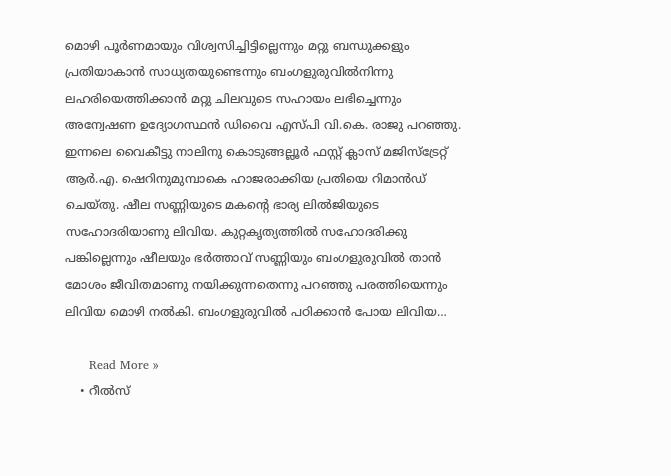മൊഴി പൂര്‍ണമായും വിശ്വസിച്ചിട്ടില്ലെന്നും മറ്റു ബന്ധുക്കളും പ്രതിയാകാന്‍ സാധ്യതയുണ്ടെന്നും ബംഗളുരുവില്‍നിന്നു ലഹരിയെത്തിക്കാന്‍ മറ്റു ചിലവുടെ സഹായം ലഭിച്ചെന്നും അന്വേഷണ ഉദ്യോഗസ്ഥന്‍ ഡിവൈ എസ്പി വി.കെ. രാജു പറഞ്ഞു. ഇന്നലെ വൈകീട്ടു നാലിനു കൊടുങ്ങല്ലൂര്‍ ഫസ്റ്റ് ക്ലാസ് മജിസ്‌ട്രേറ്റ് ആര്‍.എ. ഷെറിനുമുമ്പാകെ ഹാജരാക്കിയ പ്രതിയെ റിമാന്‍ഡ് ചെയ്തു. ഷീല സണ്ണിയുടെ മകന്റെ ഭാര്യ ലില്‍ജിയുടെ സഹോദരിയാണു ലിവിയ. കുറ്റകൃത്യത്തില്‍ സഹോദരിക്കു പങ്കില്ലെന്നും ഷീലയും ഭര്‍ത്താവ് സണ്ണിയും ബംഗളുരുവില്‍ താന്‍ മോശം ജീവിതമാണു നയിക്കുന്നതെന്നു പറഞ്ഞു പരത്തിയെന്നും ലിവിയ മൊഴി നല്‍കി. ബംഗളുരുവില്‍ പഠിക്കാന്‍ പോയ ലിവിയ…

      Read More »
    • റീല്‍സ്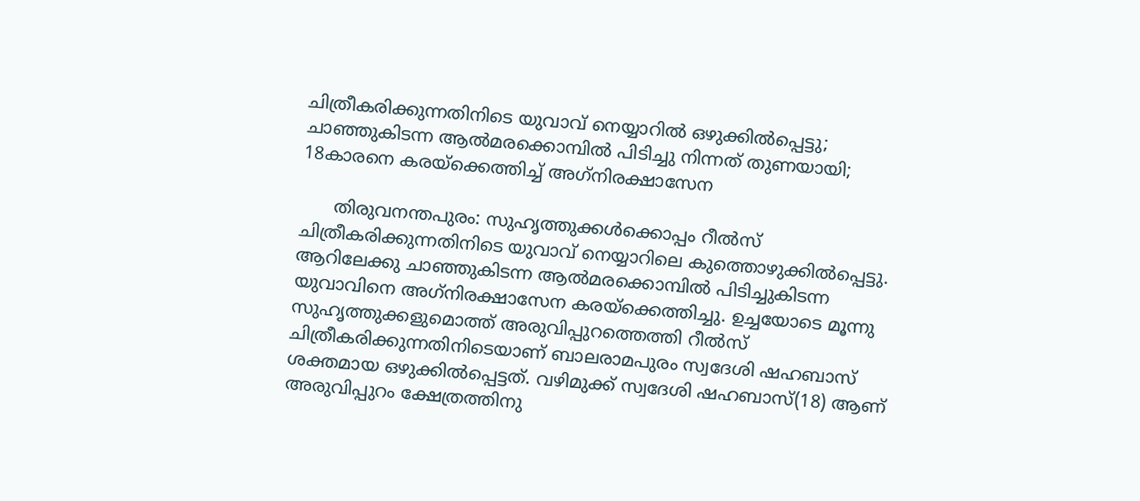ചിത്രീകരിക്കുന്നതിനിടെ യുവാവ് നെയ്യാറില്‍ ഒഴുക്കില്‍പ്പെട്ടു; ചാഞ്ഞുകിടന്ന ആല്‍മരക്കൊമ്പില്‍ പിടിച്ചു നിന്നത് തുണയായി; 18കാരനെ കരയ്ക്കെത്തിച്ച് അഗ്‌നിരക്ഷാസേന

      തിരുവനന്തപുരം: സുഹൃത്തുക്കള്‍ക്കൊപ്പം റീല്‍സ് ചിത്രീകരിക്കുന്നതിനിടെ യുവാവ് നെയ്യാറിലെ കുത്തൊഴുക്കില്‍പ്പെട്ടു. ആറിലേക്കു ചാഞ്ഞുകിടന്ന ആല്‍മരക്കൊമ്പില്‍ പിടിച്ചുകിടന്ന യുവാവിനെ അഗ്‌നിരക്ഷാസേന കരയ്‌ക്കെത്തിച്ചു. ഉച്ചയോടെ മൂന്നു സുഹൃത്തുക്കളുമൊത്ത് അരുവിപ്പുറത്തെത്തി റീല്‍സ് ചിത്രീകരിക്കുന്നതിനിടെയാണ് ബാലരാമപുരം സ്വദേശി ഷഹബാസ് ശക്തമായ ഒഴുക്കില്‍പ്പെട്ടത്. വഴിമുക്ക് സ്വദേശി ഷഹബാസ്(18) ആണ് അരുവിപ്പുറം ക്ഷേത്രത്തിനു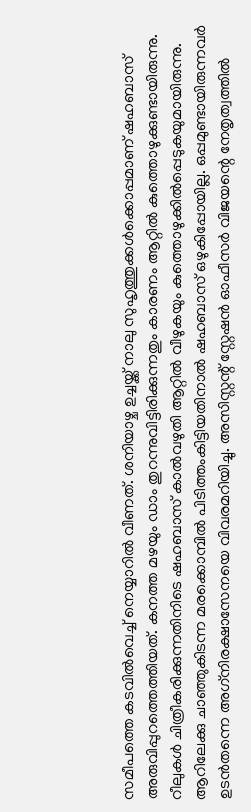സമീപത്തെ കടവില്‍വെച്ച് നെയ്യാറില്‍ വീണത്. ശനിയാഴ്ച ഉച്ചയ്ക്ക് നാലു സുഹൃത്തുക്കള്‍ക്കൊപ്പമാണ് ഷഹബാസ് അരുവിപ്പുറത്തെത്തിയത്. കനത്ത മഴയും ഡാം തുറന്നുവിട്ടിരിക്കുന്നതും കാരണം ആറ്റില്‍ കുത്തൊഴുക്കുണ്ടായിരുന്നു. റീലുകള്‍ ചിത്രീകരിക്കുന്നതിനിടെ ഷഹബാസ് കാല്‍വഴുതി ആറ്റില്‍ വീഴുകയും കുത്തൊഴുക്കില്‍പ്പെടുകയുമായിരുന്നു. ആറിലേക്കു ചാഞ്ഞുകിടന്ന മരക്കൊമ്പില്‍ പിടിത്തംകിട്ടിയതിനാല്‍ ഷഹബാസ് ഒഴുകിപ്പോയില്ല. ഒപ്പമുണ്ടായിരുന്നവര്‍ ഉടന്‍തന്നെ അഗ്‌നിരക്ഷാസേനയെ വിവരമറിയിച്ചു. അസിസ്റ്റന്റ് സ്റ്റേഷന്‍ ഓഫീസര്‍ വിജയന്റെ നേതൃത്വത്തില്‍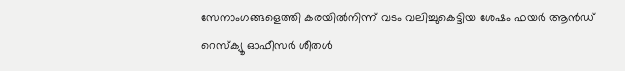സേനാംഗങ്ങളെത്തി കരയില്‍നിന്ന് വടം വലിച്ചുകെട്ടിയ ശേഷം ഫയര്‍ ആന്‍ഡ് റെസ്‌ക്യൂ ഓഫീസര്‍ ശീതള്‍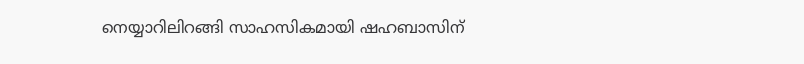നെയ്യാറിലിറങ്ങി സാഹസികമായി ഷഹബാസിന്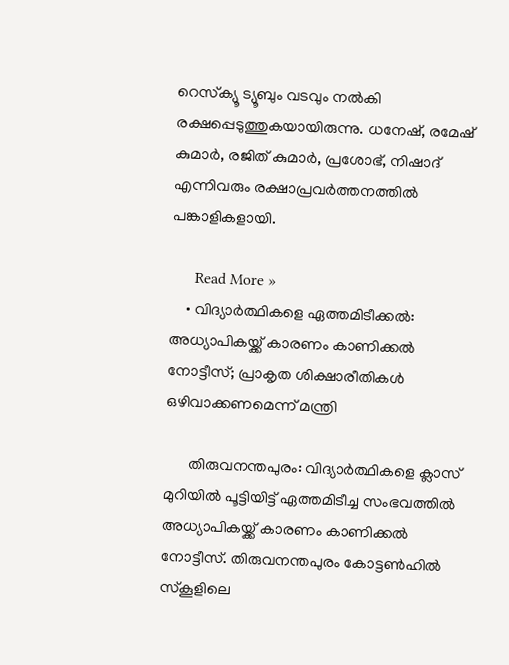റെസ്‌ക്യൂ ട്യൂബും വടവും നല്‍കി രക്ഷപ്പെടുത്തുകയായിരുന്നു. ധനേഷ്, രമേഷ് കുമാര്‍, രജിത് കുമാര്‍, പ്രശോഭ്, നിഷാദ് എന്നിവരും രക്ഷാപ്രവര്‍ത്തനത്തില്‍ പങ്കാളികളായി.

      Read More »
    • വിദ്യാര്‍ത്ഥികളെ ഏത്തമിടീക്കല്‍: അധ്യാപികയ്ക്ക് കാരണം കാണിക്കല്‍ നോട്ടീസ്; പ്രാകൃത ശിക്ഷാരീതികള്‍ ഒഴിവാക്കണമെന്ന് മന്ത്രി

      തിരുവനന്തപുരം: വിദ്യാര്‍ത്ഥികളെ ക്ലാസ് മുറിയില്‍ പൂട്ടിയിട്ട് ഏത്തമിടീച്ച സംഭവത്തില്‍ അധ്യാപികയ്ക്ക് കാരണം കാണിക്കല്‍ നോട്ടീസ്. തിരുവനന്തപുരം കോട്ടണ്‍ഹില്‍ സ്‌കൂളിലെ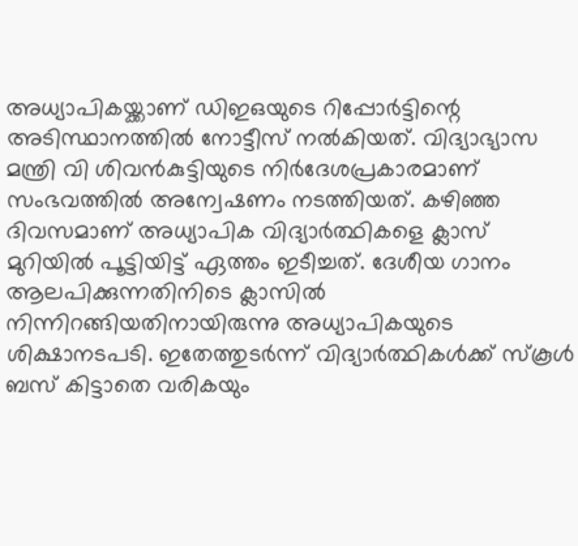അധ്യാപികയ്ക്കാണ് ഡിഇഒയുടെ റിപ്പോര്‍ട്ടിന്റെ അടിസ്ഥാനത്തില്‍ നോട്ടീസ് നല്‍കിയത്. വിദ്യാഭ്യാസ മന്ത്രി വി ശിവന്‍കുട്ടിയുടെ നിര്‍ദേശപ്രകാരമാണ് സംഭവത്തില്‍ അന്വേഷണം നടത്തിയത്. കഴിഞ്ഞ ദിവസമാണ് അധ്യാപിക വിദ്യാര്‍ത്ഥികളെ ക്ലാസ് മുറിയില്‍ പൂട്ടിയിട്ട് ഏത്തം ഇടീച്ചത്. ദേശീയ ഗാനം ആലപിക്കുന്നതിനിടെ ക്ലാസില്‍ നിന്നിറങ്ങിയതിനായിരുന്നു അധ്യാപികയുടെ ശിക്ഷാനടപടി. ഇതേത്തുടര്‍ന്ന് വിദ്യാര്‍ത്ഥികള്‍ക്ക് സ്‌കൂള്‍ ബസ് കിട്ടാതെ വരികയും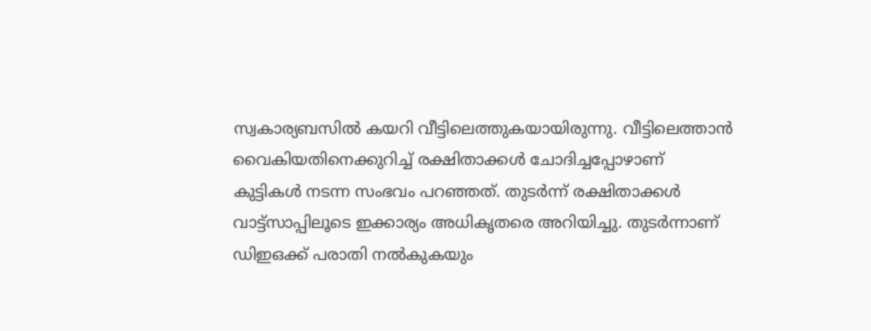സ്വകാര്യബസില്‍ കയറി വീട്ടിലെത്തുകയായിരുന്നു. വീട്ടിലെത്താന്‍ വൈകിയതിനെക്കുറിച്ച് രക്ഷിതാക്കള്‍ ചോദിച്ചപ്പോഴാണ് കുട്ടികള്‍ നടന്ന സംഭവം പറഞ്ഞത്. തുടര്‍ന്ന് രക്ഷിതാക്കള്‍ വാട്ട്സാപ്പിലൂടെ ഇക്കാര്യം അധികൃതരെ അറിയിച്ചു. തുടര്‍ന്നാണ് ഡിഇഒക്ക് പരാതി നല്‍കുകയും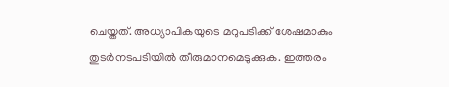ചെയ്തത്. അധ്യാപികയുടെ മറുപടിക്ക് ശേഷമാകും തുടര്‍നടപടിയില്‍ തീരുമാനമെടുക്കുക. ഇത്തരം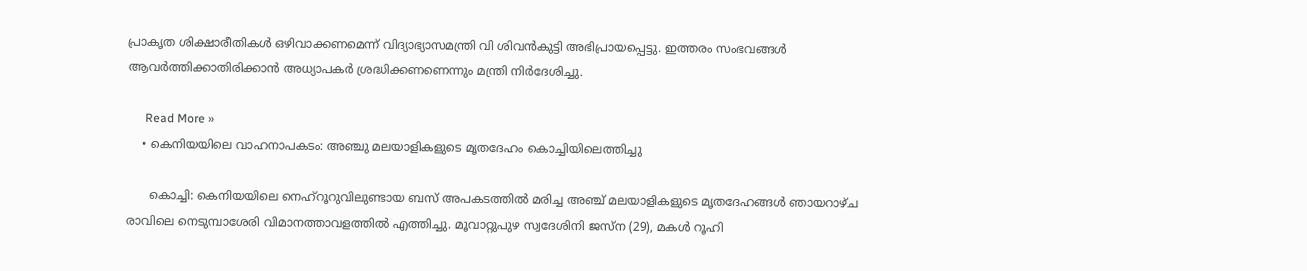പ്രാകൃത ശിക്ഷാരീതികള്‍ ഒഴിവാക്കണമെന്ന് വിദ്യാഭ്യാസമന്ത്രി വി ശിവന്‍കുട്ടി അഭിപ്രായപ്പെട്ടു. ഇത്തരം സംഭവങ്ങള്‍ ആവര്‍ത്തിക്കാതിരിക്കാന്‍ അധ്യാപകര്‍ ശ്രദ്ധിക്കണണെന്നും മന്ത്രി നിര്‍ദേശിച്ചു.

      Read More »
    • കെനിയയിലെ വാഹനാപകടം: അഞ്ചു മലയാളികളുടെ മൃതദേഹം കൊച്ചിയിലെത്തിച്ചു

      കൊച്ചി: കെനിയയിലെ നെഹ്റൂറുവിലുണ്ടായ ബസ് അപകടത്തില്‍ മരിച്ച അഞ്ച് മലയാളികളുടെ മൃതദേഹങ്ങള്‍ ഞായറാഴ്ച രാവിലെ നെടുമ്പാശേരി വിമാനത്താവളത്തില്‍ എത്തിച്ചു. മൂവാറ്റുപുഴ സ്വദേശിനി ജസ്ന (29), മകള്‍ റൂഹി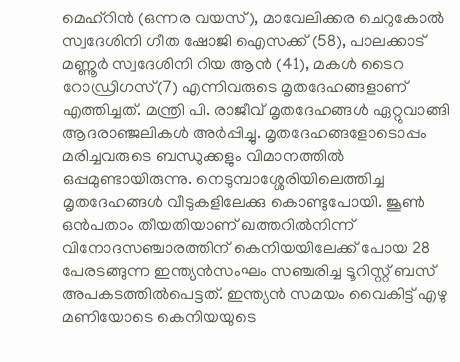മെഹ്റിന്‍ (ഒന്നര വയസ്), മാവേലിക്കര ചെറുകോല്‍ സ്വദേശിനി ഗീത ഷോജി ഐസക്ക് (58), പാലക്കാട് മണ്ണൂര്‍ സ്വദേശിനി റിയ ആന്‍ (41), മകള്‍ ടൈറ റോഡ്രിഗസ്(7) എന്നിവരുടെ മൃതദേഹങ്ങളാണ് എത്തിച്ചത്. മന്ത്രി പി. രാജീവ് മൃതദേഹങ്ങള്‍ ഏറ്റുവാങ്ങി ആദരാഞ്ജലികള്‍ അര്‍പ്പിച്ചു. മൃതദേഹങ്ങളോടൊപ്പം മരിച്ചവരുടെ ബന്ധുക്കളും വിമാനത്തില്‍ ഒപ്പമുണ്ടായിരുന്നു. നെടുമ്പാശ്ശേരിയിലെത്തിച്ച മൃതദേഹങ്ങള്‍ വീടുകളിലേക്കു കൊണ്ടുപോയി. ജൂണ്‍ ഒന്‍പതാം തീയതിയാണ് ഖത്തറില്‍നിന്ന് വിനോദസഞ്ചാരത്തിന് കെനിയയിലേക്ക് പോയ 28 പേരടങ്ങുന്ന ഇന്ത്യന്‍സംഘം സഞ്ചരിച്ച ടൂറിസ്റ്റ് ബസ് അപകടത്തില്‍പെട്ടത്. ഇന്ത്യന്‍ സമയം വൈകിട്ട് എഴു മണിയോടെ കെനിയയുടെ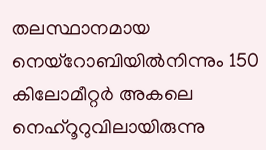തലസ്ഥാനമായ നെയ്റോബിയില്‍നിന്നും 150 കിലോമീറ്റര്‍ അകലെ നെഹ്റൂറുവിലായിരുന്നു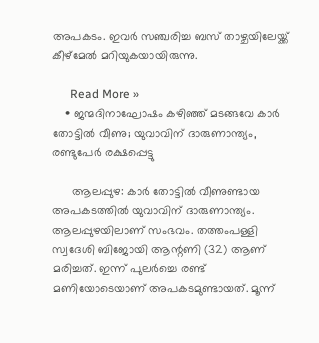അപകടം. ഇവര്‍ സഞ്ചരിച്ച ബസ് താഴ്ചയിലേയ്ക്ക് കീഴ്മേല്‍ മറിയുകയായിരുന്നു.

      Read More »
    • ജന്മദിനാഘോഷം കഴിഞ്ഞ് മടങ്ങവേ കാര്‍ തോട്ടില്‍ വീണു; യുവാവിന് ദാരുണാന്ത്യം, രണ്ടുപേര്‍ രക്ഷപ്പെട്ടു

      ആലപ്പുഴ: കാര്‍ തോട്ടില്‍ വീണുണ്ടായ അപകടത്തില്‍ യുവാവിന് ദാരുണാന്ത്യം. ആലപ്പുഴയിലാണ് സംഭവം. തത്തംപള്ളി സ്വദേശി ബിജോയി ആന്റണി (32) ആണ് മരിച്ചത്. ഇന്ന് പുലര്‍ച്ചെ രണ്ട് മണിയോടെയാണ് അപകടമുണ്ടായത്. മൂന്ന്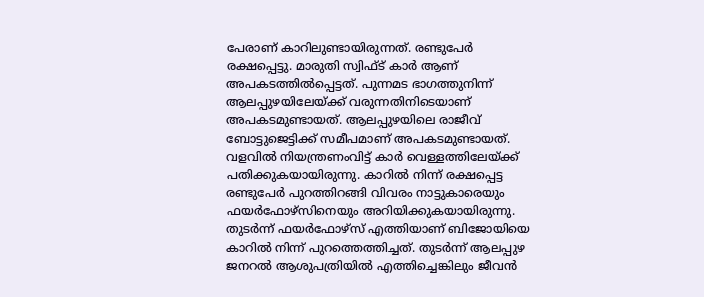പേരാണ് കാറിലുണ്ടായിരുന്നത്. രണ്ടുപേര്‍ രക്ഷപ്പെട്ടു. മാരുതി സ്വിഫ്ട് കാര്‍ ആണ് അപകടത്തില്‍പ്പെട്ടത്. പുന്നമട ഭാഗത്തുനിന്ന് ആലപ്പുഴയിലേയ്ക്ക് വരുന്നതിനിടെയാണ് അപകടമുണ്ടായത്. ആലപ്പുഴയിലെ രാജീവ് ബോട്ടുജെട്ടിക്ക് സമീപമാണ് അപകടമുണ്ടായത്. വളവില്‍ നിയന്ത്രണംവിട്ട് കാര്‍ വെള്ളത്തിലേയ്ക്ക് പതിക്കുകയായിരുന്നു. കാറില്‍ നിന്ന് രക്ഷപ്പെട്ട രണ്ടുപേര്‍ പുറത്തിറങ്ങി വിവരം നാട്ടുകാരെയും ഫയര്‍ഫോഴ്സിനെയും അറിയിക്കുകയായിരുന്നു. തുടര്‍ന്ന് ഫയര്‍ഫോഴ്സ് എത്തിയാണ് ബിജോയിയെ കാറില്‍ നിന്ന് പുറത്തെത്തിച്ചത്. തുടര്‍ന്ന് ആലപ്പുഴ ജനറല്‍ ആശുപത്രിയില്‍ എത്തിച്ചെങ്കിലും ജീവന്‍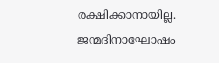രക്ഷിക്കാനായില്ല. ജന്മദിനാഘോഷം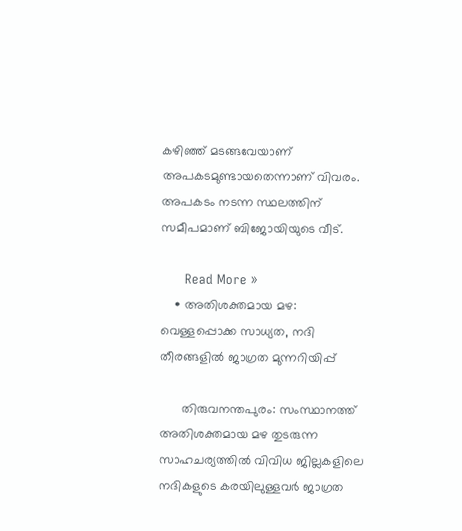കഴിഞ്ഞ് മടങ്ങവേയാണ് അപകടമുണ്ടായതെന്നാണ് വിവരം. അപകടം നടന്ന സ്ഥലത്തിന് സമീപമാണ് ബിജോയിയുടെ വീട്.

      Read More »
    • അതിശക്തമായ മഴ: വെള്ളപ്പൊക്ക സാധ്യത, നദി തീരങ്ങളില്‍ ജാഗ്രത മുന്നറിയിപ്പ്

      തിരുവനന്തപുരം: സംസ്ഥാനത്ത് അതിശക്തമായ മഴ തുടരുന്ന സാഹചര്യത്തില്‍ വിവിധ ജില്ലകളിലെ നദികളുടെ കരയിലുള്ളവര്‍ ജാഗ്രത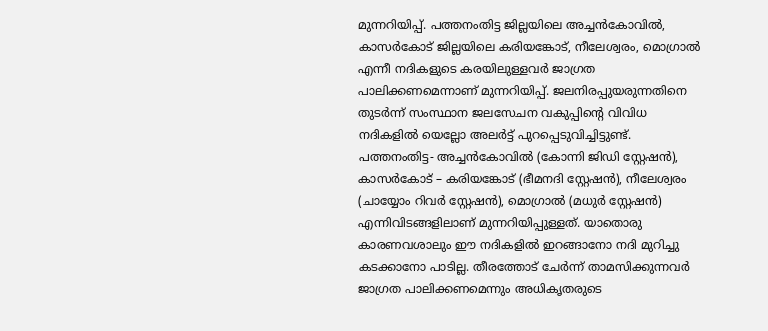മുന്നറിയിപ്പ്. പത്തനംതിട്ട ജില്ലയിലെ അച്ചന്‍കോവില്‍, കാസര്‍കോട് ജില്ലയിലെ കരിയങ്കോട്, നീലേശ്വരം, മൊഗ്രാല്‍ എന്നീ നദികളുടെ കരയിലുള്ളവര്‍ ജാഗ്രത പാലിക്കണമെന്നാണ് മുന്നറിയിപ്പ്. ജലനിരപ്പുയരുന്നതിനെ തുടര്‍ന്ന് സംസ്ഥാന ജലസേചന വകുപ്പിന്റെ വിവിധ നദികളില്‍ യെല്ലോ അലര്‍ട്ട് പുറപ്പെടുവിച്ചിട്ടുണ്ട്. പത്തനംതിട്ട- അച്ചന്‍കോവില്‍ (കോന്നി ജിഡി സ്റ്റേഷന്‍), കാസര്‍കോട് – കരിയങ്കോട് (ഭീമനദി സ്റ്റേഷന്‍), നീലേശ്വരം (ചായ്യോം റിവര്‍ സ്റ്റേഷന്‍), മൊഗ്രാല്‍ (മധുര്‍ സ്റ്റേഷന്‍) എന്നിവിടങ്ങളിലാണ് മുന്നറിയിപ്പുള്ളത്. യാതൊരു കാരണവശാലും ഈ നദികളില്‍ ഇറങ്ങാനോ നദി മുറിച്ചു കടക്കാനോ പാടില്ല. തീരത്തോട് ചേര്‍ന്ന് താമസിക്കുന്നവര്‍ ജാഗ്രത പാലിക്കണമെന്നും അധികൃതരുടെ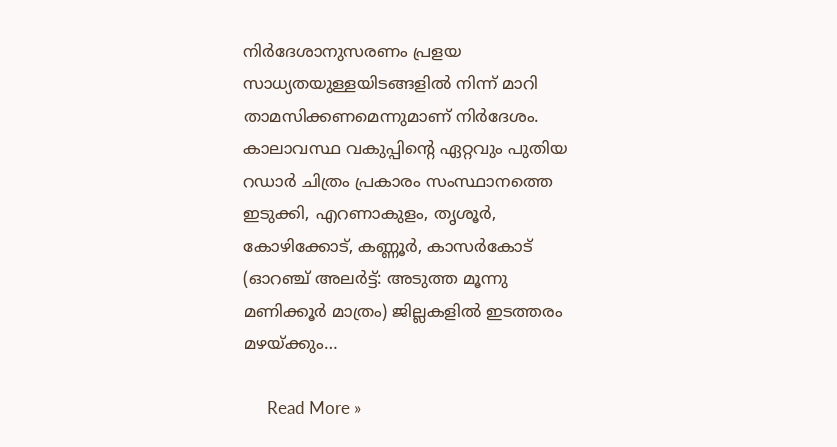നിര്‍ദേശാനുസരണം പ്രളയ സാധ്യതയുള്ളയിടങ്ങളില്‍ നിന്ന് മാറി താമസിക്കണമെന്നുമാണ് നിര്‍ദേശം. കാലാവസ്ഥ വകുപ്പിന്റെ ഏറ്റവും പുതിയ റഡാര്‍ ചിത്രം പ്രകാരം സംസ്ഥാനത്തെ ഇടുക്കി, എറണാകുളം, തൃശൂര്‍, കോഴിക്കോട്, കണ്ണൂര്‍, കാസര്‍കോട് (ഓറഞ്ച് അലര്‍ട്ട്: അടുത്ത മൂന്നു മണിക്കൂര്‍ മാത്രം) ജില്ലകളില്‍ ഇടത്തരം മഴയ്ക്കും…

      Read More »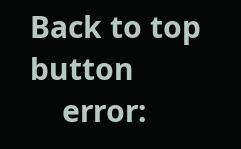Back to top button
    error: